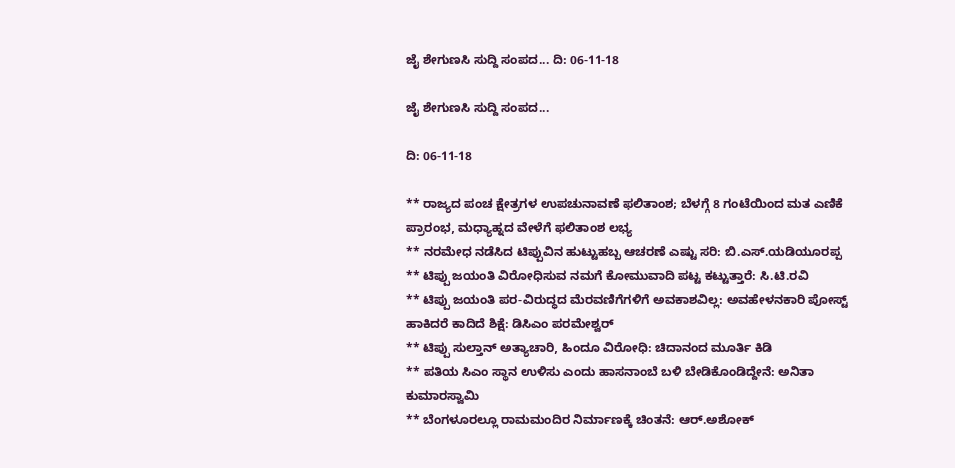ಜೈ ಶೇಗುಣಸಿ ಸುದ್ದಿ ಸಂಪದ... ದಿ: 06-11-18

ಜೈ ಶೇಗುಣಸಿ ಸುದ್ದಿ ಸಂಪದ...

ದಿ: 06-11-18

** ರಾಜ್ಯದ ಪಂಚ ಕ್ಷೇತ್ರಗಳ ಉಪಚುನಾವಣೆ ಫಲಿತಾಂಶ; ಬೆಳಗ್ಗೆ 8 ಗಂಟೆಯಿಂದ ಮತ ಎಣಿಕೆ ಪ್ರಾರಂಭ, ಮಧ್ಯಾಹ್ನದ ವೇಳೆಗೆ ಫಲಿತಾಂಶ ಲಭ್ಯ
** ನರಮೇಧ ನಡೆಸಿದ ಟಿಪ್ಪುವಿನ ಹುಟ್ಟುಹಬ್ಬ ಆಚರಣೆ ಎಷ್ಟು ಸರಿ: ಬಿ.ಎಸ್.ಯಡಿಯೂರಪ್ಪ
** ಟಿಪ್ಪು ಜಯಂತಿ ವಿರೋಧಿಸುವ ನಮಗೆ ಕೋಮುವಾದಿ ಪಟ್ಟ ಕಟ್ಟುತ್ತಾರೆ: ಸಿ.ಟಿ.ರವಿ
** ಟಿಪ್ಪು ಜಯಂತಿ ಪರ-ವಿರುದ್ಧದ ಮೆರವಣಿಗೆಗಳಿಗೆ ಅವಕಾಶವಿಲ್ಲ: ಅವಹೇಳನಕಾರಿ ಪೋಸ್ಟ್ ಹಾಕಿದರೆ ಕಾದಿದೆ ಶಿಕ್ಷೆ: ಡಿಸಿಎಂ ಪರಮೇಶ್ವರ್
** ಟಿಪ್ಪು ಸುಲ್ತಾನ್ ಅತ್ಯಾಚಾರಿ, ಹಿಂದೂ ವಿರೋಧಿ: ಚಿದಾನಂದ ಮೂರ್ತಿ ಕಿಡಿ
** ಪತಿಯ ಸಿಎಂ ಸ್ಥಾನ ಉಳಿಸು ಎಂದು ಹಾಸನಾಂಬೆ ಬಳಿ ಬೇಡಿಕೊಂಡಿದ್ದೇನೆ: ಅನಿತಾ ಕುಮಾರಸ್ವಾಮಿ
** ಬೆಂಗಳೂರಲ್ಲೂ ರಾಮಮಂದಿರ ನಿರ್ಮಾಣಕ್ಕೆ ಚಿಂತನೆ: ಆರ್.ಅಶೋಕ್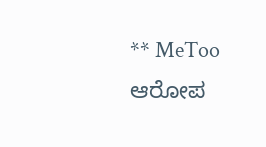** MeToo ಆರೋಪ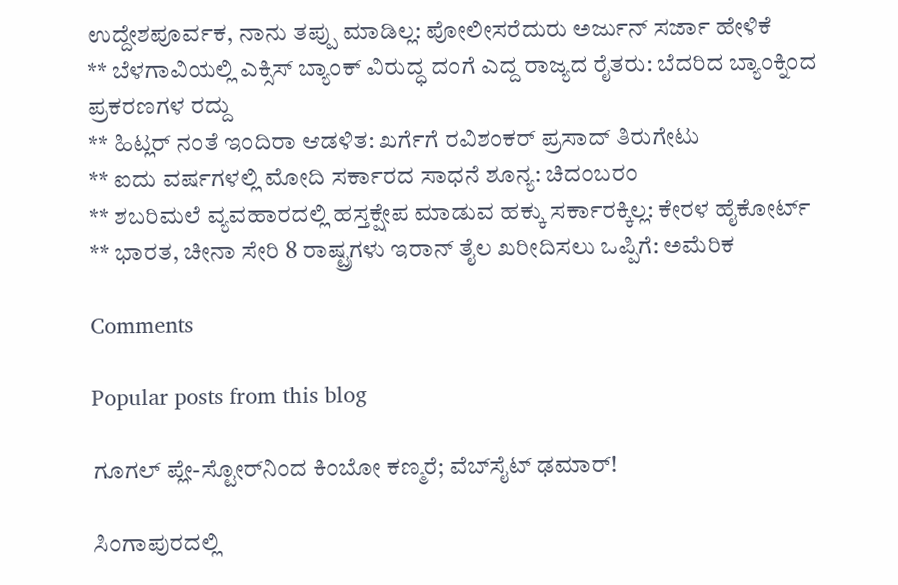ಉದ್ದೇಶಪೂರ್ವಕ, ನಾನು ತಪ್ಪು ಮಾಡಿಲ್ಲ: ಪೋಲೀಸರೆದುರು ಅರ್ಜುನ್ ಸರ್ಜಾ ಹೇಳಿಕೆ
** ಬೆಳಗಾವಿಯಲ್ಲಿ ಎಕ್ಸಿಸ್ ಬ್ಯಾಂಕ್ ವಿರುದ್ಧ ದಂಗೆ ಎದ್ದ ರಾಜ್ಯದ ರೈತರು: ಬೆದರಿದ ಬ್ಯಾಂಕ್ನಿಂದ ಪ್ರಕರಣಗಳ ರದ್ದು
** ಹಿಟ್ಲರ್ ನಂತೆ ಇಂದಿರಾ ಆಡಳಿತ: ಖರ್ಗೆಗೆ ರವಿಶಂಕರ್ ಪ್ರಸಾದ್ ತಿರುಗೇಟು
** ಐದು ವರ್ಷಗಳಲ್ಲಿ ಮೋದಿ ಸರ್ಕಾರದ ಸಾಧನೆ ಶೂನ್ಯ: ಚಿದಂಬರಂ
** ಶಬರಿಮಲೆ ವ್ಯವಹಾರದಲ್ಲಿ ಹಸ್ತಕ್ಷೇಪ ಮಾಡುವ ಹಕ್ಕು ಸರ್ಕಾರಕ್ಕಿಲ್ಲ: ಕೇರಳ ಹೈಕೋರ್ಟ್
** ಭಾರತ, ಚೀನಾ ಸೇರಿ 8 ರಾಷ್ಟ್ರಗಳು ಇರಾನ್ ತೈಲ ಖರೀದಿಸಲು ಒಪ್ಪಿಗೆ: ಅಮೆರಿಕ

Comments

Popular posts from this blog

ಗೂಗಲ್ ಪ್ಲೇ-ಸ್ಟೋರ್‌ನಿಂದ ಕಿಂಬೋ ಕಣ್ಮರೆ; ವೆಬ್‌ಸೈಟ್ ಢಮಾರ್!

ಸಿಂಗಾಪುರದಲ್ಲಿ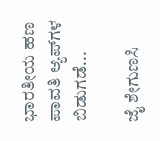ಭಾರತೀಯ ಹಣ ಪಾವತಿ ಆ್ಯಪ್‌ಗಳ ಬಿಡುಗಡೆ...

ಜೈ ಶೇಗುಣಸಿ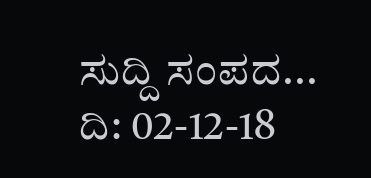ಸುದ್ದಿ ಸಂಪದ... ದಿ: 02-12-18